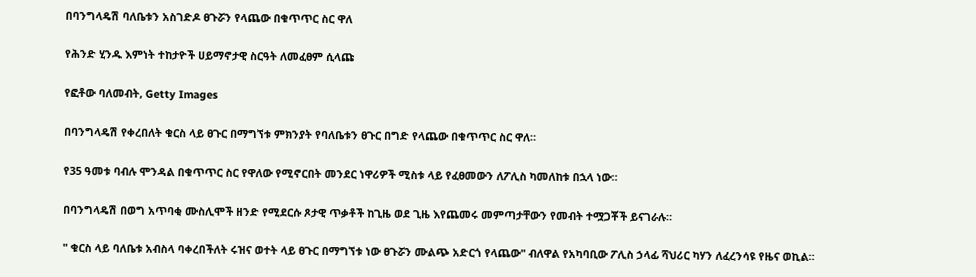በባንግላዴሽ ባለቤቱን አስገድዶ ፀጉሯን የላጨው በቁጥጥር ስር ዋለ

የሕንድ ሂንዱ እምነት ተከታዮች ሀይማኖታዊ ስርዓት ለመፈፀም ሲላጩ

የፎቶው ባለመብት, Getty Images

በባንግላዴሽ የቀረበለት ቁርስ ላይ ፀጉር በማግኘቱ ምክንያት የባለቤቱን ፀጉር በግድ የላጨው በቁጥጥር ስር ዋለ።

የ35 ዓመቱ ባብሉ ሞንዳል በቁጥጥር ስር የዋለው የሚኖርበት መንደር ነዋሪዎች ሚስቱ ላይ የፈፀመውን ለፖሊስ ካመለከቱ በኋላ ነው።

በባንግላዴሽ በወግ አጥባቂ ሙስሊሞች ዘንድ የሚደርሱ ጾታዊ ጥቃቶች ከጊዜ ወደ ጊዜ እየጨመሩ መምጣታቸውን የመብት ተሟጋቾች ይናገራሉ።

" ቁርስ ላይ ባለቤቱ አብስላ ባቀረበችለት ሩዝና ወተት ላይ ፀጉር በማግኘቱ ነው ፀጉሯን ሙልጭ አድርጎ የላጨው" ብለዋል የአካባቢው ፖሊስ ኃላፊ ሻህሪር ካሃን ለፈረንሳዩ የዜና ወኪል።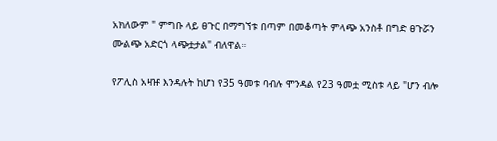አክለውም " ምግቡ ላይ ፀጉር በማግኘቱ በጣም በመቆጣት ምላጭ አንስቶ በግድ ፀጉሯን ሙልጭ አድርጎ ላጭቷታል" ብለዋል።

የፖሊስ አዛዡ እንዳሉት ከሆነ የ35 ዓመቱ ባብሉ ሞንዳል የ23 ዓመቷ ሚስቱ ላይ "ሆን ብሎ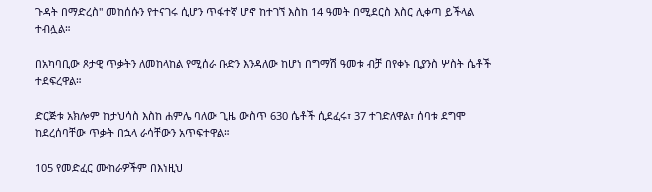ጉዳት በማድረስ" መከሰሱን የተናገሩ ሲሆን ጥፋተኛ ሆኖ ከተገኘ እስከ 14 ዓመት በሚደርስ እስር ሊቀጣ ይችላል ተብሏል።

በአካባቢው ጾታዊ ጥቃትን ለመከላከል የሚሰራ ቡድን እንዳለው ከሆነ በግማሽ ዓመቱ ብቻ በየቀኑ ቢያንስ ሦስት ሴቶች ተደፍረዋል።

ድርጅቱ አክሎም ከታህሳስ እስከ ሐምሌ ባለው ጊዜ ውስጥ 630 ሴቶች ሲደፈሩ፣ 37 ተገድለዋል፣ ሰባቱ ደግሞ ከደረሰባቸው ጥቃት በኋላ ራሳቸውን አጥፍተዋል።

105 የመድፈር ሙከራዎችም በእነዚህ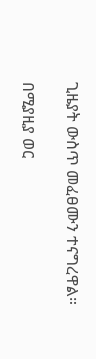ጊዜያት ውስጥ መፈፀሙን ተናግረዋል።

በሚያዚያ ወር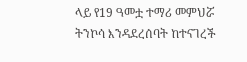ላይ የ19 ዓመቷ ተማሪ መምህሯ ትንኮሳ እንዳደረሰባት ከተናገረች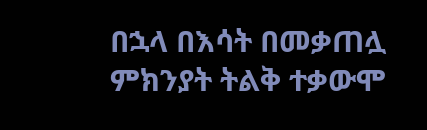በኋላ በእሳት በመቃጠሏ ምክንያት ትልቅ ተቃውሞ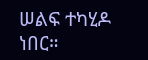ሠልፍ ተካሂዶ ነበር።